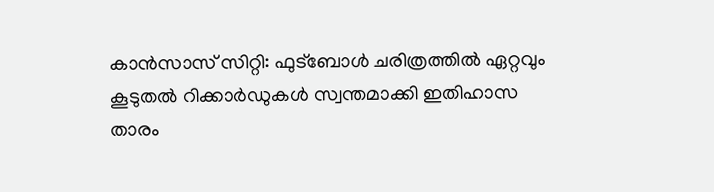കാൻസാസ് സിറ്റി: ഫുട്ബോൾ ചരിത്രത്തിൽ ഏറ്റവും കൂടുതൽ റിക്കാർഡുകൾ സ്വന്തമാക്കി ഇതിഹാസ താരം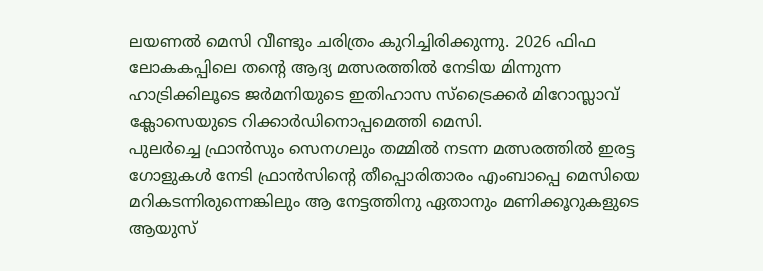ലയണൽ മെസി വീണ്ടും ചരിത്രം കുറിച്ചിരിക്കുന്നു. 2026 ഫിഫ ലോകകപ്പിലെ തന്റെ ആദ്യ മത്സരത്തിൽ നേടിയ മിന്നുന്ന ഹാട്രിക്കിലൂടെ ജർമനിയുടെ ഇതിഹാസ സ്ട്രൈക്കർ മിറോസ്ലാവ് ക്ലോസെയുടെ റിക്കാർഡിനൊപ്പമെത്തി മെസി.
പുലർച്ചെ ഫ്രാൻസും സെനഗലും തമ്മിൽ നടന്ന മത്സരത്തിൽ ഇരട്ട ഗോളുകൾ നേടി ഫ്രാൻസിന്റെ തീപ്പൊരിതാരം എംബാപ്പെ മെസിയെ മറികടന്നിരുന്നെങ്കിലും ആ നേട്ടത്തിനു ഏതാനും മണിക്കൂറുകളുടെ ആയുസ്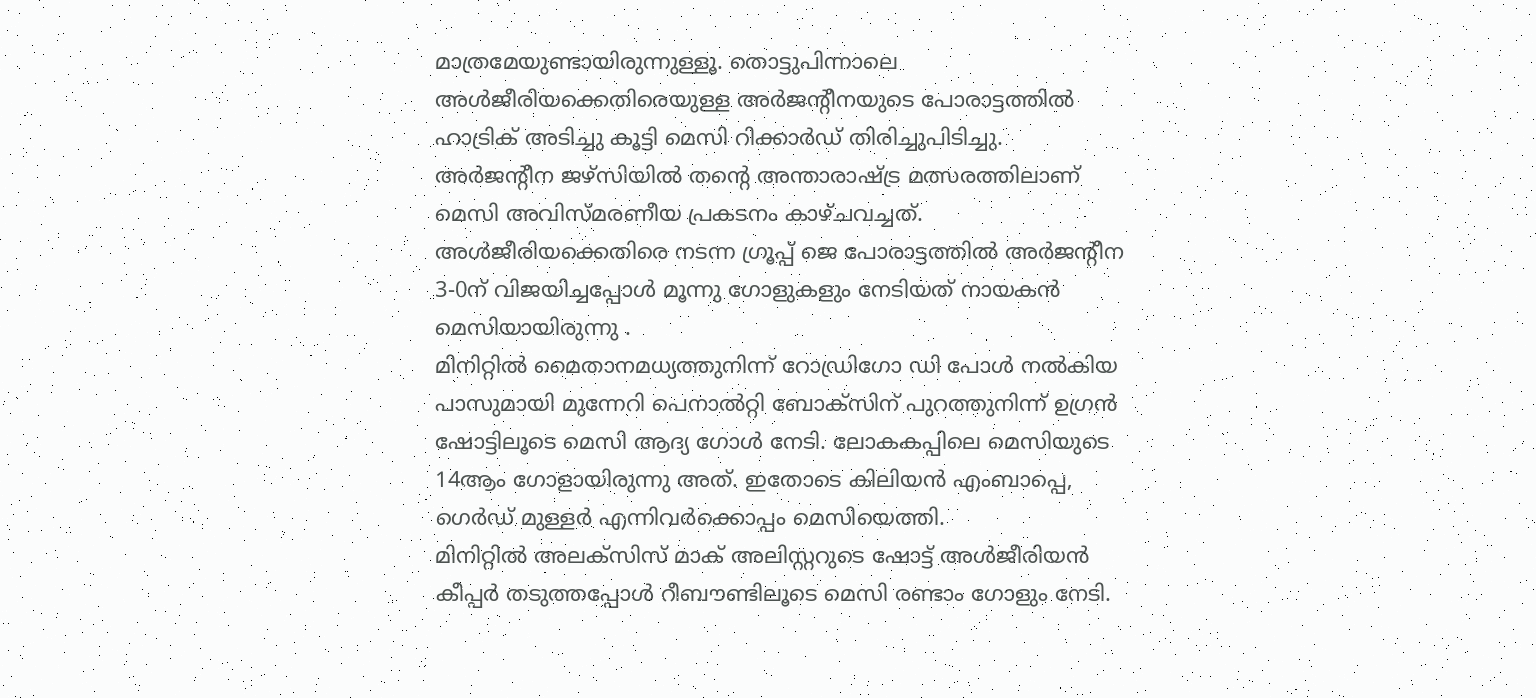മാത്രമേയുണ്ടായിരുന്നുള്ളൂ. തൊട്ടുപിന്നാലെ അൾജീരിയക്കെതിരെയുള്ള അർജന്റീനയുടെ പോരാട്ടത്തിൽ ഹാട്രിക് അടിച്ചു കൂട്ടി മെസി റിക്കാർഡ് തിരിച്ചുപിടിച്ചു.
അർജന്റീന ജഴ്സിയിൽ തന്റെ അന്താരാഷ്ട്ര മത്സരത്തിലാണ് മെസി അവിസ്മരണീയ പ്രകടനം കാഴ്ചവച്ചത്. അൾജീരിയക്കെതിരെ നടന്ന ഗ്രൂപ്പ് ജെ പോരാട്ടത്തിൽ അർജന്റീന 3-0ന് വിജയിച്ചപ്പോൾ മൂന്നു ഗോളുകളും നേടിയത് നായകൻ മെസിയായിരുന്നു .
മിനിറ്റിൽ മൈതാനമധ്യത്തുനിന്ന് റോഡ്രിഗോ ഡി പോൾ നൽകിയ പാസുമായി മുന്നേറി പെനാൽറ്റി ബോക്സിന് പുറത്തുനിന്ന് ഉഗ്രൻ ഷോട്ടിലൂടെ മെസി ആദ്യ ഗോൾ നേടി. ലോകകപ്പിലെ മെസിയുടെ 14ആം ഗോളായിരുന്നു അത്. ഇതോടെ കിലിയൻ എംബാപ്പെ, ഗെർഡ് മുള്ളർ എന്നിവർക്കൊപ്പം മെസിയെത്തി.
മിനിറ്റിൽ അലക്സിസ് മാക് അലിസ്റ്ററുടെ ഷോട്ട് അൾജീരിയൻ കീപ്പർ തടുത്തപ്പോൾ റീബൗണ്ടിലൂടെ മെസി രണ്ടാം ഗോളും നേടി.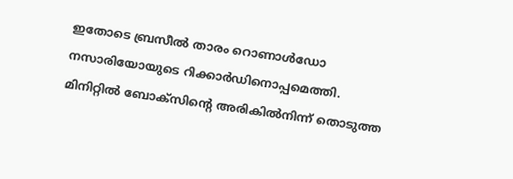ഇതോടെ ബ്രസീൽ താരം റൊണാൾഡോ നസാരിയോയുടെ റിക്കാർഡിനൊപ്പമെത്തി.
മിനിറ്റിൽ ബോക്സിന്റെ അരികിൽനിന്ന് തൊടുത്ത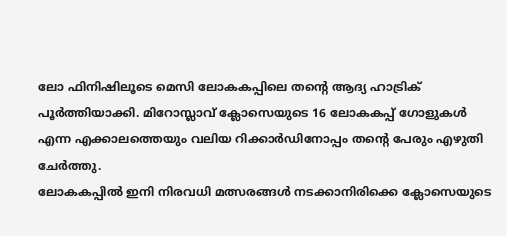ലോ ഫിനിഷിലൂടെ മെസി ലോകകപ്പിലെ തന്റെ ആദ്യ ഹാട്രിക് പൂർത്തിയാക്കി. മിറോസ്ലാവ് ക്ലോസെയുടെ 16 ലോകകപ്പ് ഗോളുകൾ എന്ന എക്കാലത്തെയും വലിയ റിക്കാർഡിനോപ്പം തന്റെ പേരും എഴുതി ചേർത്തു.
ലോകകപ്പിൽ ഇനി നിരവധി മത്സരങ്ങൾ നടക്കാനിരിക്കെ ക്ലോസെയുടെ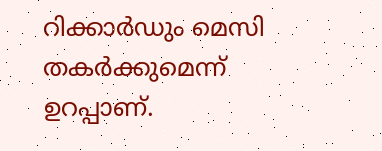റിക്കാർഡും മെസി തകർക്കുമെന്ന് ഉറപ്പാണ്.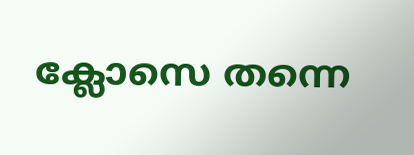ക്ലോസെ തന്നെ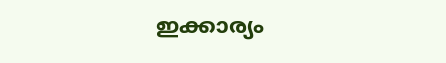ഇക്കാര്യം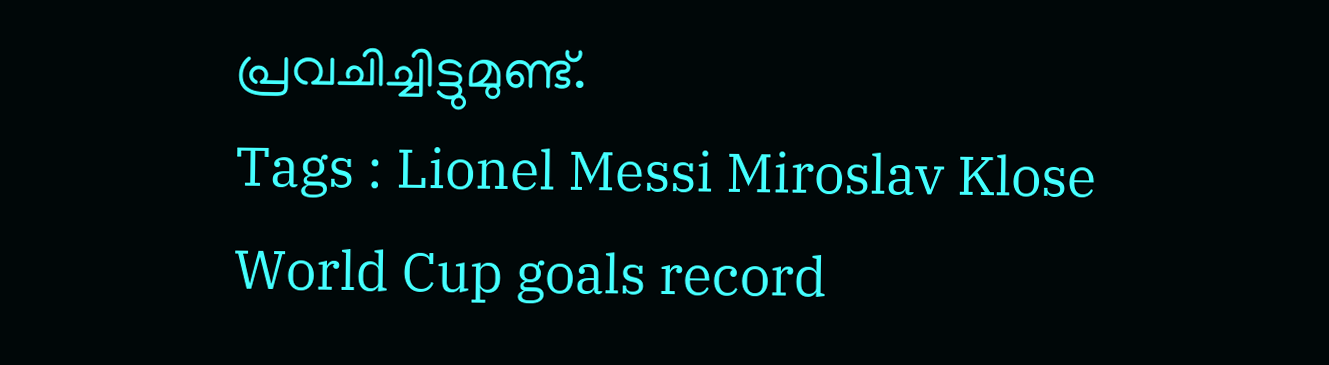പ്രവചിച്ചിട്ടുമുണ്ട്.
Tags : Lionel Messi Miroslav Klose World Cup goals record